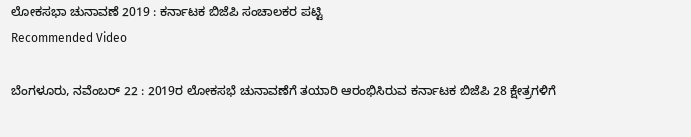ಲೋಕಸಭಾ ಚುನಾವಣೆ 2019 : ಕರ್ನಾಟಕ ಬಿಜೆಪಿ ಸಂಚಾಲಕರ ಪಟ್ಟಿ
Recommended Video

ಬೆಂಗಳೂರು, ನವೆಂಬರ್ 22 : 2019ರ ಲೋಕಸಭೆ ಚುನಾವಣೆಗೆ ತಯಾರಿ ಆರಂಭಿಸಿರುವ ಕರ್ನಾಟಕ ಬಿಜೆಪಿ 28 ಕ್ಷೇತ್ರಗಳಿಗೆ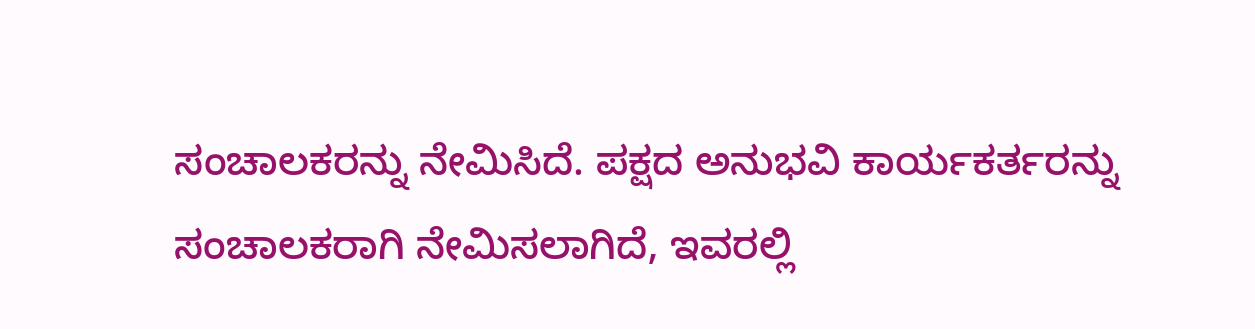ಸಂಚಾಲಕರನ್ನು ನೇಮಿಸಿದೆ. ಪಕ್ಷದ ಅನುಭವಿ ಕಾರ್ಯಕರ್ತರನ್ನು ಸಂಚಾಲಕರಾಗಿ ನೇಮಿಸಲಾಗಿದೆ, ಇವರಲ್ಲಿ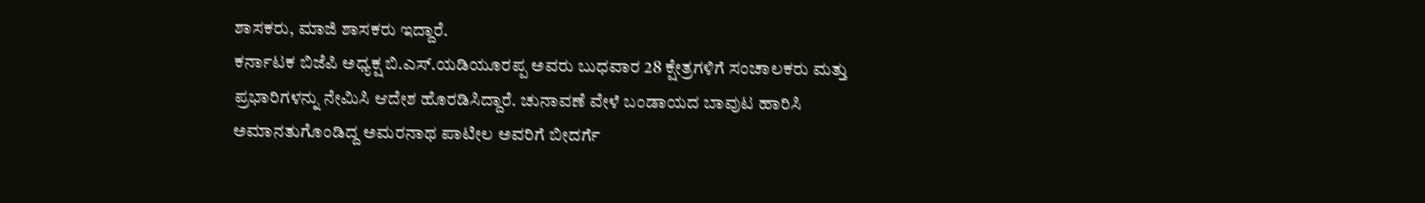ಶಾಸಕರು, ಮಾಜಿ ಶಾಸಕರು ಇದ್ದಾರೆ.
ಕರ್ನಾಟಕ ಬಿಜೆಪಿ ಅಧ್ಯಕ್ಷ ಬಿ.ಎಸ್.ಯಡಿಯೂರಪ್ಪ ಅವರು ಬುಧವಾರ 28 ಕ್ಷೇತ್ರಗಳಿಗೆ ಸಂಚಾಲಕರು ಮತ್ತು ಪ್ರಭಾರಿಗಳನ್ನು ನೇಮಿಸಿ ಆದೇಶ ಹೊರಡಿಸಿದ್ದಾರೆ. ಚುನಾವಣೆ ವೇಳೆ ಬಂಡಾಯದ ಬಾವುಟ ಹಾರಿಸಿ ಅಮಾನತುಗೊಂಡಿದ್ದ ಅಮರನಾಥ ಪಾಟೀಲ ಅವರಿಗೆ ಬೀದರ್ಗೆ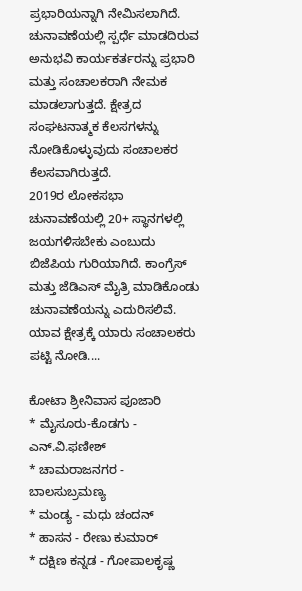ಪ್ರಭಾರಿಯನ್ನಾಗಿ ನೇಮಿಸಲಾಗಿದೆ.
ಚುನಾವಣೆಯಲ್ಲಿ ಸ್ಪರ್ಧೆ ಮಾಡದಿರುವ ಅನುಭವಿ ಕಾರ್ಯಕರ್ತರನ್ನು ಪ್ರಭಾರಿ ಮತ್ತು ಸಂಚಾಲಕರಾಗಿ ನೇಮಕ ಮಾಡಲಾಗುತ್ತದೆ. ಕ್ಷೇತ್ರದ ಸಂಘಟನಾತ್ಮಕ ಕೆಲಸಗಳನ್ನು ನೋಡಿಕೊಳ್ಳುವುದು ಸಂಚಾಲಕರ ಕೆಲಸವಾಗಿರುತ್ತದೆ.
2019ರ ಲೋಕಸಭಾ ಚುನಾವಣೆಯಲ್ಲಿ 20+ ಸ್ಥಾನಗಳಲ್ಲಿ ಜಯಗಳಿಸಬೇಕು ಎಂಬುದು ಬಿಜೆಪಿಯ ಗುರಿಯಾಗಿದೆ. ಕಾಂಗ್ರೆಸ್ ಮತ್ತು ಜೆಡಿಎಸ್ ಮೈತ್ರಿ ಮಾಡಿಕೊಂಡು ಚುನಾವಣೆಯನ್ನು ಎದುರಿಸಲಿವೆ. ಯಾವ ಕ್ಷೇತ್ರಕ್ಕೆ ಯಾರು ಸಂಚಾಲಕರು ಪಟ್ಟಿ ನೋಡಿ....

ಕೋಟಾ ಶ್ರೀನಿವಾಸ ಪೂಜಾರಿ
* ಮೈಸೂರು-ಕೊಡಗು - ಎನ್.ವಿ.ಫಣೀಶ್
* ಚಾಮರಾಜನಗರ - ಬಾಲಸುಬ್ರಮಣ್ಯ
* ಮಂಡ್ಯ - ಮಧು ಚಂದನ್
* ಹಾಸನ - ರೇಣು ಕುಮಾರ್
* ದಕ್ಷಿಣ ಕನ್ನಡ - ಗೋಪಾಲಕೃಷ್ಣ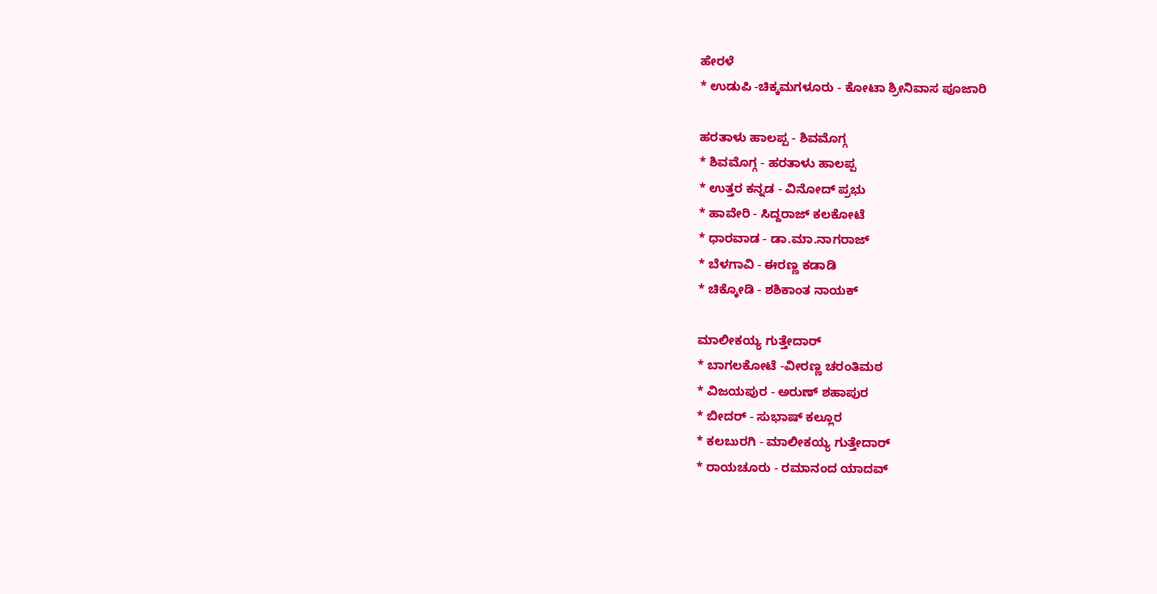ಹೇರಳೆ
* ಉಡುಪಿ -ಚಿಕ್ಕಮಗಳೂರು - ಕೋಟಾ ಶ್ರೀನಿವಾಸ ಪೂಜಾರಿ

ಹರತಾಳು ಹಾಲಪ್ಪ - ಶಿವಮೊಗ್ಗ
* ಶಿವಮೊಗ್ಗ - ಹರತಾಳು ಹಾಲಪ್ಪ
* ಉತ್ತರ ಕನ್ನಡ - ವಿನೋದ್ ಪ್ರಭು
* ಹಾವೇರಿ - ಸಿದ್ದರಾಜ್ ಕಲಕೋಟೆ
* ಧಾರವಾಡ - ಡಾ.ಮಾ.ನಾಗರಾಜ್
* ಬೆಳಗಾವಿ - ಈರಣ್ಣ ಕಡಾಡಿ
* ಚಿಕ್ಕೋಡಿ - ಶಶಿಕಾಂತ ನಾಯಕ್

ಮಾಲೀಕಯ್ಯ ಗುತ್ತೇದಾರ್
* ಬಾಗಲಕೋಟೆ -ವೀರಣ್ಣ ಚರಂತಿಮಠ
* ವಿಜಯಪುರ - ಅರುಣ್ ಶಹಾಪುರ
* ಬೀದರ್ - ಸುಭಾಷ್ ಕಲ್ಲೂರ
* ಕಲಬುರಗಿ - ಮಾಲೀಕಯ್ಯ ಗುತ್ತೇದಾರ್
* ರಾಯಚೂರು - ರಮಾನಂದ ಯಾದವ್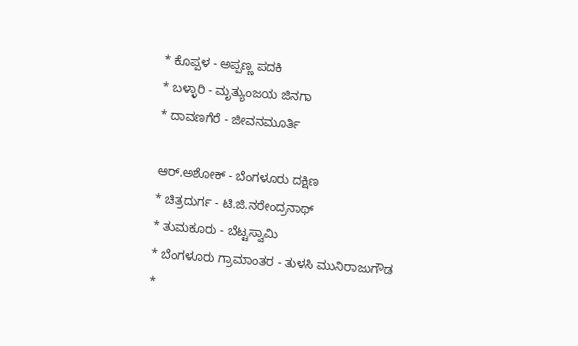* ಕೊಪ್ಪಳ - ಅಪ್ಪಣ್ಣ ಪದಕಿ
* ಬಳ್ಳಾರಿ - ಮೃತ್ಯುಂಜಯ ಜಿನಗಾ
* ದಾವಣಗೆರೆ - ಜೀವನಮೂರ್ತಿ

ಆರ್.ಅಶೋಕ್ - ಬೆಂಗಳೂರು ದಕ್ಷಿಣ
* ಚಿತ್ರದುರ್ಗ - ಟಿ.ಜಿ.ನರೇಂದ್ರನಾಥ್
* ತುಮಕೂರು - ಬೆಟ್ಟಸ್ವಾಮಿ
* ಬೆಂಗಳೂರು ಗ್ರಾಮಾಂತರ - ತುಳಸಿ ಮುನಿರಾಜುಗೌಡ
*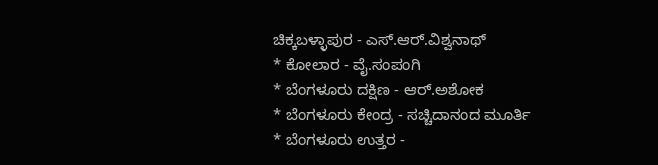ಚಿಕ್ಕಬಳ್ಳಾಪುರ - ಎಸ್.ಆರ್.ವಿಶ್ವನಾಥ್
* ಕೋಲಾರ - ವೈ.ಸಂಪಂಗಿ
* ಬೆಂಗಳೂರು ದಕ್ಷಿಣ - ಆರ್.ಅಶೋಕ
* ಬೆಂಗಳೂರು ಕೇಂದ್ರ - ಸಚ್ಚಿದಾನಂದ ಮೂರ್ತಿ
* ಬೆಂಗಳೂರು ಉತ್ತರ -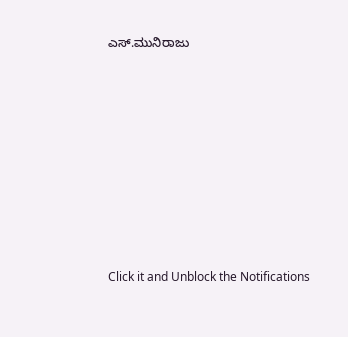ಎಸ್.ಮುನಿರಾಜು












Click it and Unblock the Notifications